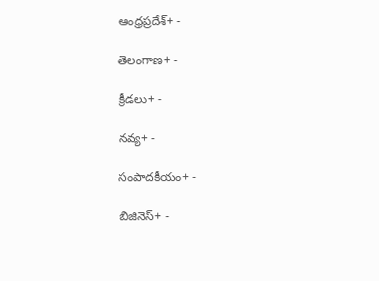ఆంధ్రప్రదేశ్+ -

తెలంగాణ+ -

క్రీడలు+ -

నవ్య+ -

సంపాదకీయం+ -

బిజినెస్+ -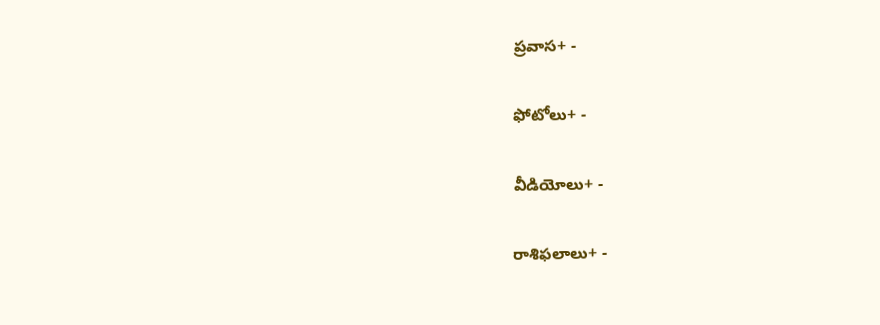ప్రవాస+ -

ఫోటోలు+ -

వీడియోలు+ -

రాశిఫలాలు+ -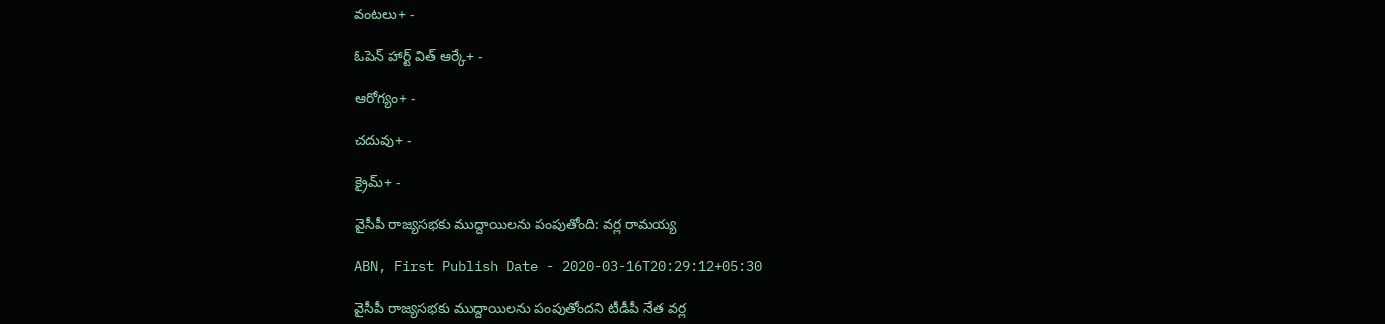వంటలు+ -

ఓపెన్ హార్ట్ విత్ ఆర్కే+ -

ఆరోగ్యం+ -

చదువు+ -

క్రైమ్+ -

వైసీపీ రాజ్యసభకు ముద్దాయిలను పంపుతోంది: వర్ల రామయ్య

ABN, First Publish Date - 2020-03-16T20:29:12+05:30

వైసీపీ రాజ్యసభకు ముద్దాయిలను పంపుతోందని టీడీపీ నేత వర్ల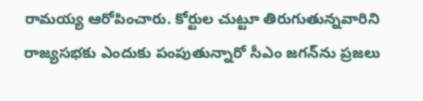రామయ్య ఆరోపించారు. కోర్టుల చుట్టూ తిరుగుతున్నవారిని రాజ్యసభకు ఎందుకు పంపుతున్నారో సీఎం జగన్‌ను ప్రజలు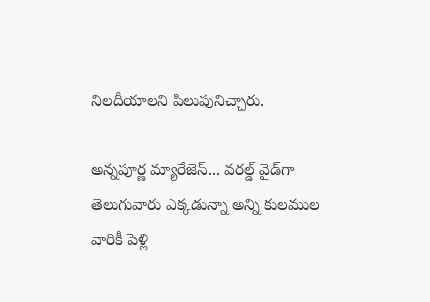నిలదీయాలని పిలుపునిచ్చారు.

అన్నపూర్ణ మ్యారేజెస్... వరల్డ్ వైడ్‌గా తెలుగువారు ఎక్కడున్నా అన్ని కులముల వారికీ పెళ్లి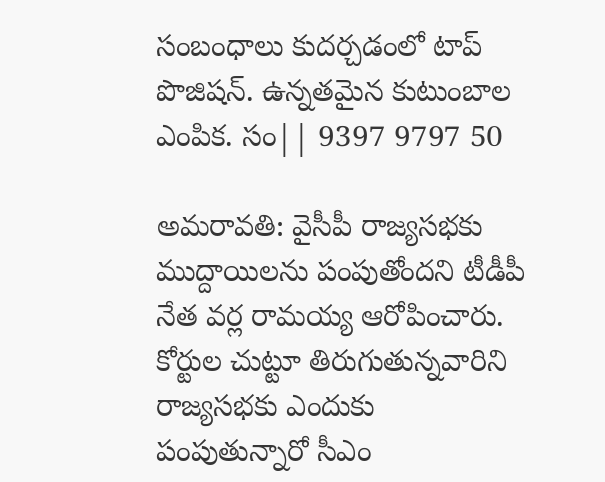సంబంధాలు కుదర్చడంలో టాప్ పొజిషన్. ఉన్నతమైన కుటుంబాల ఎంపిక. సం|| 9397 9797 50

అమరావతి: వైసీపీ రాజ్యసభకు ముద్దాయిలను పంపుతోందని టీడీపీ నేత వర్ల రామయ్య ఆరోపించారు. కోర్టుల చుట్టూ తిరుగుతున్నవారిని రాజ్యసభకు ఎందుకు పంపుతున్నారో సీఎం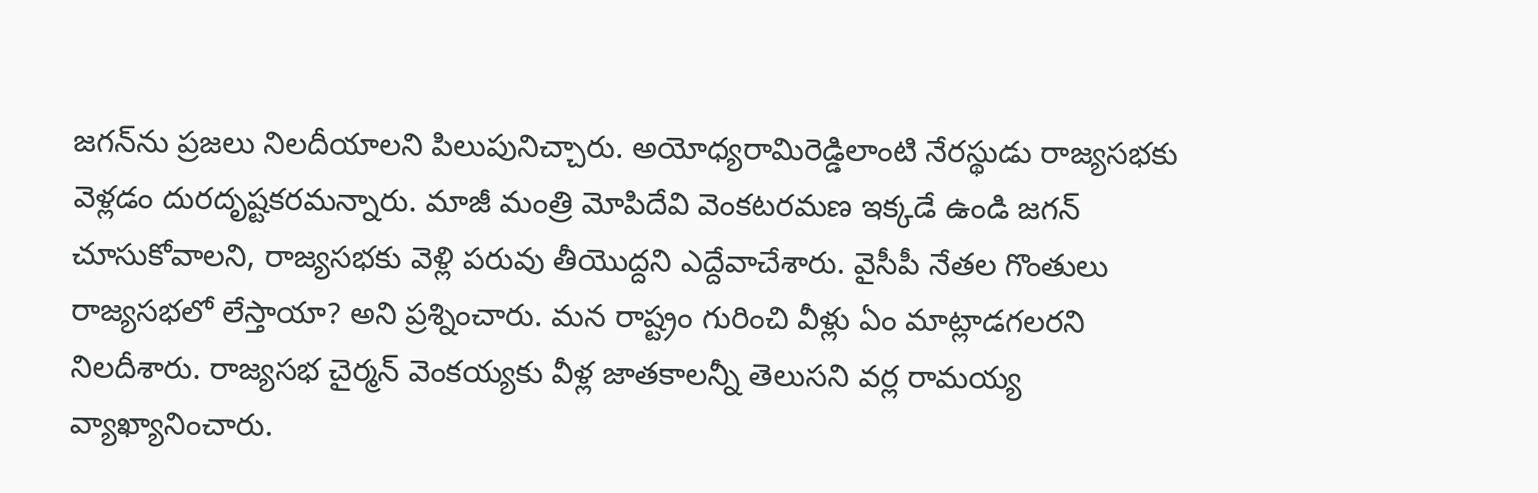జగన్‌ను ప్రజలు నిలదీయాలని పిలుపునిచ్చారు. అయోధ్యరామిరెడ్డిలాంటి నేరస్థుడు రాజ్యసభకు వెళ్లడం దురదృష్టకరమన్నారు. మాజీ మంత్రి మోపిదేవి వెంకటరమణ ఇక్కడే ఉండి జగన్‌ చూసుకోవాలని, రాజ్యసభకు వెళ్లి పరువు తీయొద్దని ఎద్దేవాచేశారు. వైసీపీ నేతల గొంతులు రాజ్యసభలో లేస్తాయా? అని ప్రశ్నించారు. మన రాష్ట్రం గురించి వీళ్లు ఏం మాట్లాడగలరని నిలదీశారు. రాజ్యసభ చైర్మన్‌ వెంకయ్యకు వీళ్ల జాతకాలన్నీ తెలుసని వర్ల రామయ్య వ్యాఖ్యానించారు.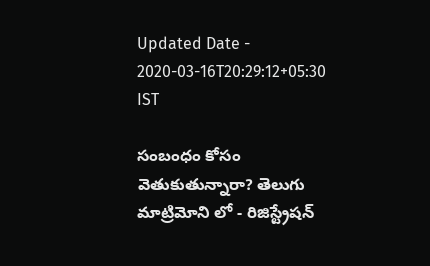Updated Date - 2020-03-16T20:29:12+05:30 IST

సంబంధం కోసం వెతుకుతున్నారా? తెలుగు మాట్రిమోని లో - రిజిస్ట్రేషన్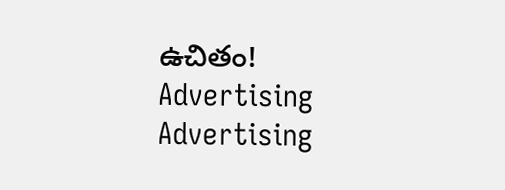ఉచితం!
Advertising
Advertising